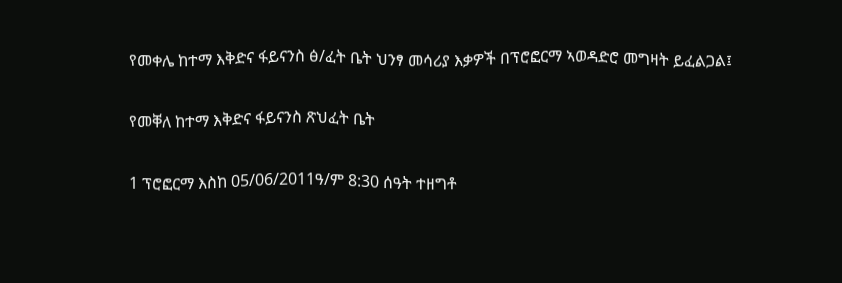የመቀሌ ከተማ እቅድና ፋይናንስ ፅ/ፈት ቤት ህንፃ መሳሪያ እቃዎች በፕሮፎርማ ኣወዳድሮ መግዛት ይፈልጋል፤

የመቐለ ከተማ እቅድና ፋይናንስ ጽህፈት ቤት

1 ፕሮፎርማ እስከ 05/06/2011ዓ/ም 8:30 ሰዓት ተዘግቶ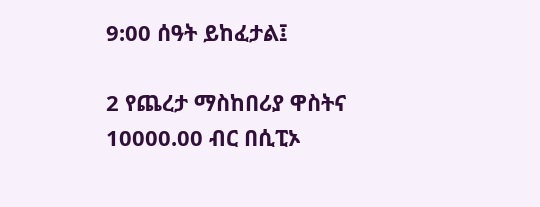9:00 ሰዓት ይከፈታል፤

2 የጨረታ ማስከበሪያ ዋስትና 10000.00 ብር በሲፒኦ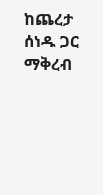ከጨረታ ሰነዱ ጋር ማቅረብ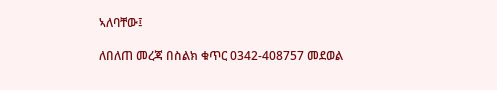ኣለባቸው፤

ለበለጠ መረጃ በስልክ ቁጥር 0342-408757 መደወል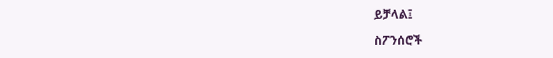ይቻላል፤

ስፖንሰሮች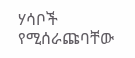ሃሳቦች የሚሰራጩባቸው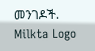መንገዶች.
Milkta Logo